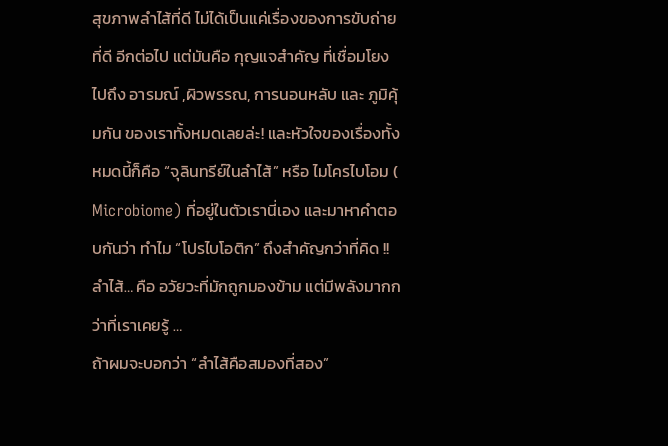สุขภาพลำไส้ที่ดี ไม่ได้เป็นแค่เรื่องของการขับถ่ายที่ดี อีกต่อไป แต่มันคือ กุญแจสำคัญ ที่เชื่อมโยงไปถึง อารมณ์ ,ผิวพรรณ, การนอนหลับ และ ภูมิคุ้มกัน ของเราทั้งหมดเลยล่ะ! และหัวใจของเรื่องทั้งหมดนี้ก็คือ “จุลินทรีย์ในลำไส้” หรือ ไมโครไบโอม ( Microbiome) ที่อยู่ในตัวเรานี่เอง และมาหาคำตอบกันว่า ทำไม “โปรไบโอติก” ถึงสำคัญกว่าที่คิด !!
ลำไส้… คือ อวัยวะที่มักถูกมองข้าม แต่มีพลังมากกว่าที่เราเคยรู้ …
ถ้าผมจะบอกว่า “ลำไส้คือสมองที่สอง”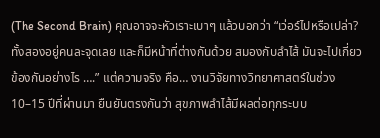(The Second Brain) คุณอาจจะหัวเราะเบาๆ แล้วบอกว่า “เว่อร์ไปหรือเปล่า? ทั้งสองอยู่คนละจุดเลย และก็มีหน้าที่ต่างกันด้วย สมองกับลำไส้ มันจะไปเกี่ยวข้องกันอย่างไร ….” แต่ความจริง คือ… งานวิจัยทางวิทยาศาสตร์ในช่วง 10–15 ปีที่ผ่านมา ยืนยันตรงกันว่า สุขภาพลำไส้มีผลต่อทุกระบบ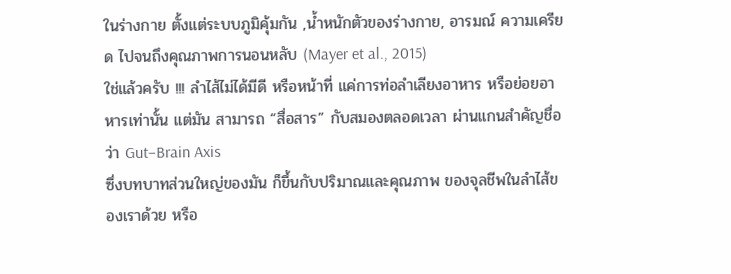ในร่างกาย ตั้งแต่ระบบภูมิคุ้มกัน ,น้ำหนักตัวของร่างกาย, อารมณ์ ความเครียด ไปจนถึงคุณภาพการนอนหลับ (Mayer et al., 2015)
ใช่แล้วครับ !!! ลำไส้ไม่ได้มีดี หรือหน้าที่ แค่การท่อลำเลียงอาหาร หรือย่อยอาหารเท่านั้น แต่มัน สามารถ “สื่อสาร” กับสมองตลอดเวลา ผ่านแกนสำคัญชื่อว่า Gut–Brain Axis
ซึ่งบทบาทส่วนใหญ่ของมัน ก็ขึ้นกับปริมาณและคุณภาพ ของจุลชีพในลำไส้ของเราด้วย หรือ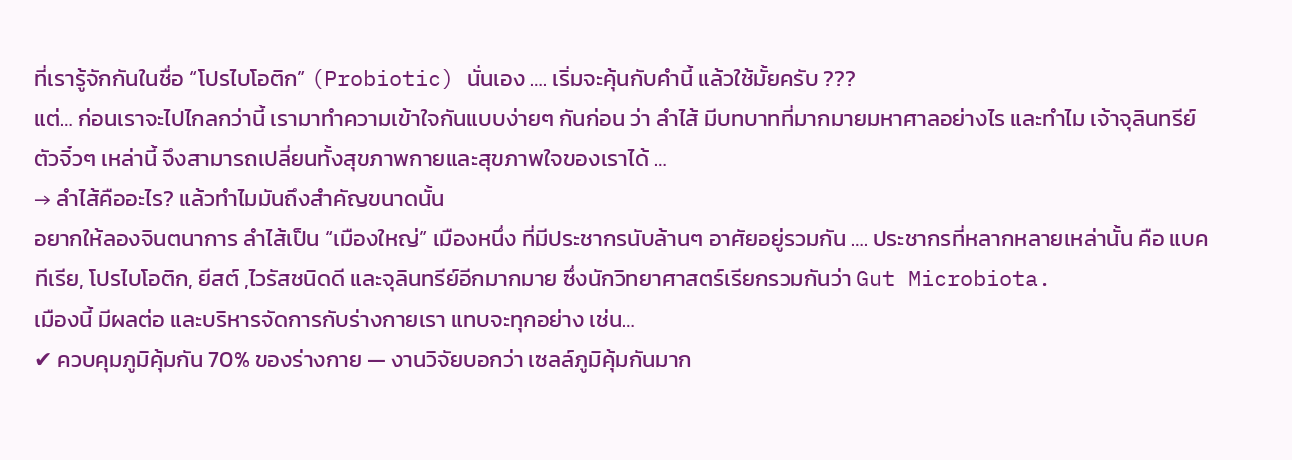ที่เรารู้จักกันในชื่อ “โปรไบโอติก” (Probiotic) นั่นเอง …. เริ่มจะคุ้นกับคำนี้ แล้วใช้มั้ยครับ ???
แต่… ก่อนเราจะไปไกลกว่านี้ เรามาทำความเข้าใจกันแบบง่ายๆ กันก่อน ว่า ลำไส้ มีบทบาทที่มากมายมหาศาลอย่างไร และทำไม เจ้าจุลินทรีย์ตัวจิ๋วๆ เหล่านี้ จึงสามารถเปลี่ยนทั้งสุขภาพกายและสุขภาพใจของเราได้ …
→ ลำไส้คืออะไร? แล้วทำไมมันถึงสำคัญขนาดนั้น
อยากให้ลองจินตนาการ ลำไส้เป็น “เมืองใหญ่” เมืองหนึ่ง ที่มีประชากรนับล้านๆ อาศัยอยู่รวมกัน …. ประชากรที่หลากหลายเหล่านั้น คือ แบคทีเรีย, โปรไบโอติก, ยีสต์ ,ไวรัสชนิดดี และจุลินทรีย์อีกมากมาย ซึ่งนักวิทยาศาสตร์เรียกรวมกันว่า Gut Microbiota.
เมืองนี้ มีผลต่อ และบริหารจัดการกับร่างกายเรา แทบจะทุกอย่าง เช่น…
✔ ควบคุมภูมิคุ้มกัน 70% ของร่างกาย — งานวิจัยบอกว่า เซลล์ภูมิคุ้มกันมาก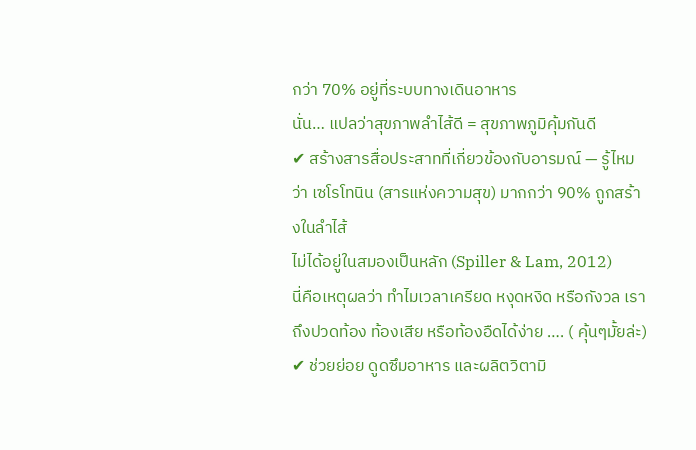กว่า 70% อยู่ที่ระบบทางเดินอาหาร
นั่น… แปลว่าสุขภาพลำไส้ดี = สุขภาพภูมิคุ้มกันดี
✔ สร้างสารสื่อประสาทที่เกี่ยวข้องกับอารมณ์ — รู้ไหมว่า เซโรโทนิน (สารแห่งความสุข) มากกว่า 90% ถูกสร้างในลำไส้
ไม่ได้อยู่ในสมองเป็นหลัก (Spiller & Lam, 2012)
นี่คือเหตุผลว่า ทำไมเวลาเครียด หงุดหงิด หรือกังวล เราถึงปวดท้อง ท้องเสีย หรือท้องอืดได้ง่าย …. ( คุ้นๆมั้ยล่ะ)
✔ ช่วยย่อย ดูดซึมอาหาร และผลิตวิตามิ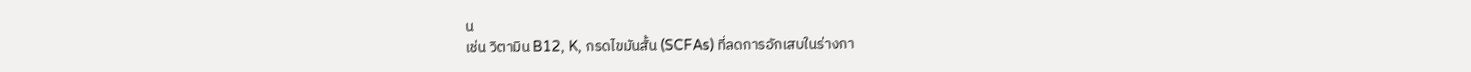น
เช่น วิตามิน B12, K, กรดไขมันสั้น (SCFAs) ที่ลดการอักเสบในร่างกา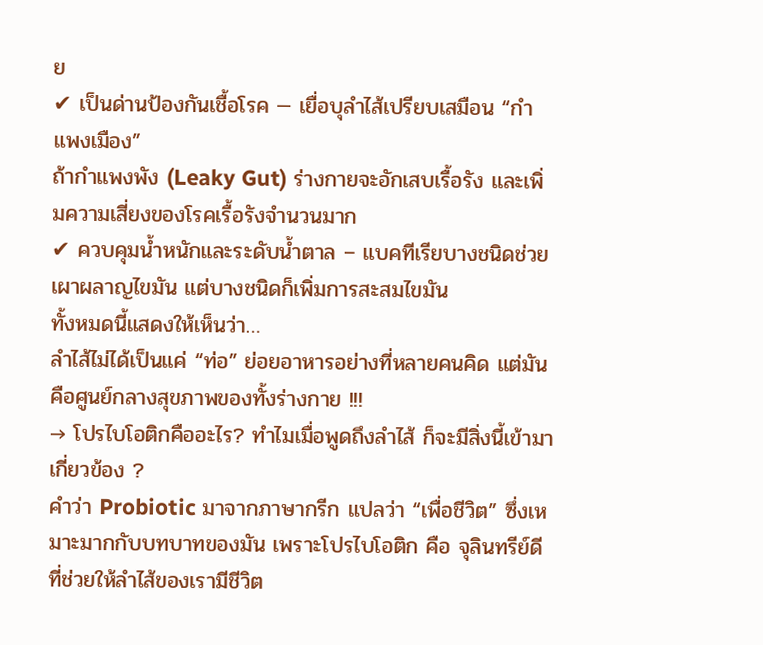ย
✔ เป็นด่านป้องกันเชื้อโรค — เยื่อบุลำไส้เปรียบเสมือน “กำแพงเมือง”
ถ้ากำแพงพัง (Leaky Gut) ร่างกายจะอักเสบเรื้อรัง และเพิ่มความเสี่ยงของโรคเรื้อรังจำนวนมาก
✔ ควบคุมน้ำหนักและระดับน้ำตาล – แบคทีเรียบางชนิดช่วยเผาผลาญไขมัน แต่บางชนิดก็เพิ่มการสะสมไขมัน
ทั้งหมดนี้แสดงให้เห็นว่า…
ลำไส้ไม่ได้เป็นแค่ “ท่อ” ย่อยอาหารอย่างที่หลายคนคิด แต่มันคือศูนย์กลางสุขภาพของทั้งร่างกาย !!!
→ โปรไบโอติกคืออะไร? ทำไมเมื่อพูดถึงลำไส้ ก็จะมีสิ่งนี้เข้ามาเกี่ยวข้อง ?
คำว่า Probiotic มาจากภาษากรีก แปลว่า “เพื่อชีวิต” ซึ่งเหมาะมากกับบทบาทของมัน เพราะโปรไบโอติก คือ จุลินทรีย์ดีที่ช่วยให้ลำไส้ของเรามีชีวิต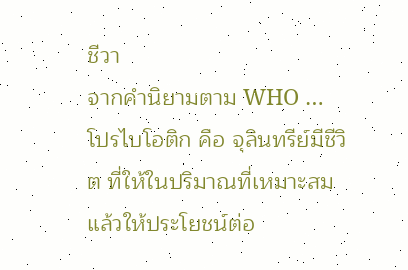ชีวา
จากคำนิยามตาม WHO … โปรไบโอติก คือ จุลินทรีย์มีชีวิต ที่ให้ในปริมาณที่เหมาะสมแล้วให้ประโยชน์ต่อ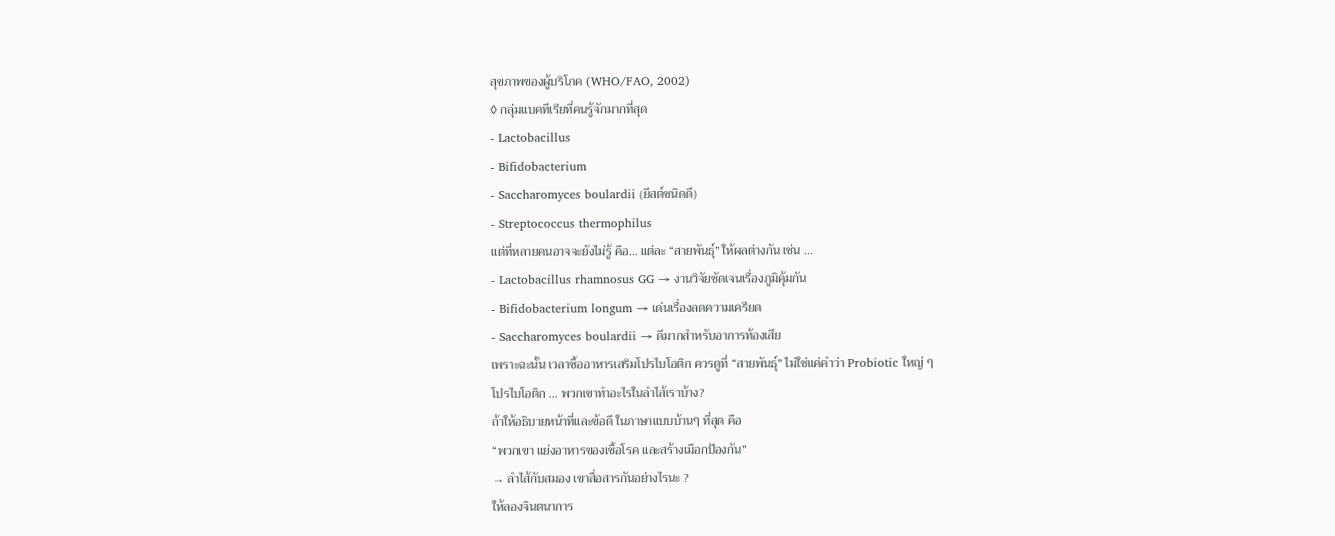สุขภาพของผู้บริโภค (WHO/FAO, 2002)
◊ กลุ่มแบคทีเรียที่คนรู้จักมากที่สุด
- Lactobacillus
- Bifidobacterium
- Saccharomyces boulardii (ยีสต์ชนิดดี)
- Streptococcus thermophilus
แต่ที่หลายคนอาจจะยังไม่รู้ คือ… แต่ละ “สายพันธุ์” ให้ผลต่างกัน เช่น …
- Lactobacillus rhamnosus GG → งานวิจัยชัดเจนเรื่องภูมิคุ้มกัน
- Bifidobacterium longum → เด่นเรื่องลดความเครียด
- Saccharomyces boulardii → ดีมากสำหรับอาการท้องเสีย
เพราะฉะนั้น เวลาซื้ออาหารเสริมโปรไบโอติก ควรดูที่ “สายพันธุ์” ไม่ใช่แค่คำว่า Probiotic ใหญ่ ๆ
โปรไบโอติก … พวกเขาทำอะไรในลำไส้เราบ้าง?
ถ้าให้อธิบายหน้าที่และข้อดี ในภาษาแบบบ้านๆ ที่สุด คือ
“พวกเขา แย่งอาหารของเชื้อโรค และสร้างเมือกป้องกัน”
→ ลำไส้กับสมอง เขาสื่อสารกันอย่างไรนะ ?
ให้ลองจินตนาการ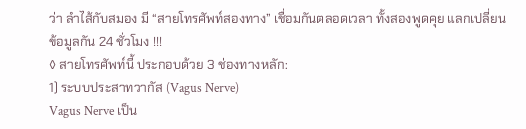ว่า ลำไส้กับสมอง มี “สายโทรศัพท์สองทาง” เชื่อมกันตลอดเวลา ทั้งสองพูดคุย แลกเปลี่ยนข้อมูลกัน 24 ชั่วโมง !!!
◊ สายโทรศัพท์นี้ ประกอบด้วย 3 ช่องทางหลัก:
1) ระบบประสาทวากัส (Vagus Nerve)
Vagus Nerve เป็น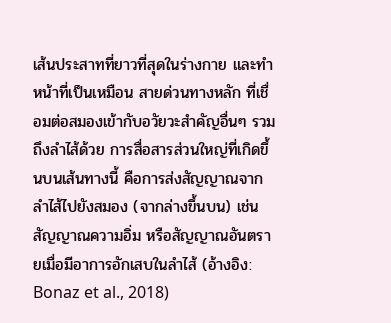เส้นประสาทที่ยาวที่สุดในร่างกาย และทำหน้าที่เป็นเหมือน สายด่วนทางหลัก ที่เชื่อมต่อสมองเข้ากับอวัยวะสำคัญอื่นๆ รวมถึงลำไส้ด้วย การสื่อสารส่วนใหญ่ที่เกิดขึ้นบนเส้นทางนี้ คือการส่งสัญญาณจากลำไส้ไปยังสมอง (จากล่างขึ้นบน) เช่น สัญญาณความอิ่ม หรือสัญญาณอันตรายเมื่อมีอาการอักเสบในลำไส้ (อ้างอิง: Bonaz et al., 2018)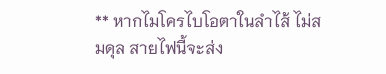** หากไมโครไบโอตาในลำไส้ ไม่สมดุล สายไฟนี้จะส่ง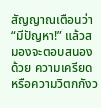สัญญาณเตือนว่า “มีปัญหา!” แล้วสมองจะตอบสนองด้วย ความเครียด หรือความวิตกกังว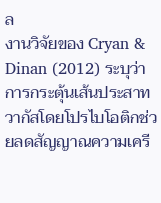ล
งานวิจัยของ Cryan & Dinan (2012) ระบุว่า การกระตุ้นเส้นประสาทวากัสโดยโปรไบโอติกช่วยลดสัญญาณความเครี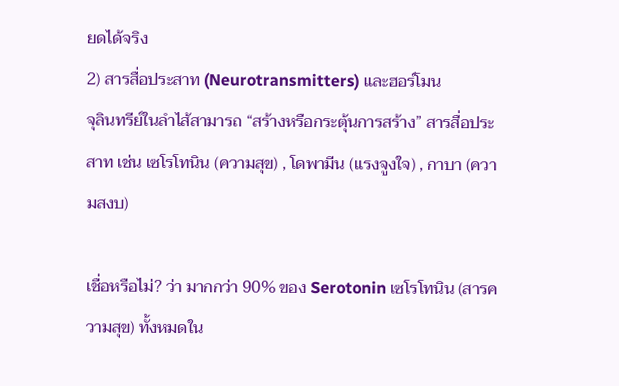ยดได้จริง
2) สารสื่อประสาท (Neurotransmitters) และฮอร์โมน
จุลินทรีย์ในลำไส้สามารถ “สร้างหรือกระตุ้นการสร้าง” สารสื่อประสาท เช่น เซโรโทนิน (ความสุข) , โดพามีน (แรงจูงใจ) , กาบา (ความสงบ)

เชื่อหรือไม่? ว่า มากกว่า 90% ของ Serotonin เซโรโทนิน (สารความสุข) ทั้งหมดใน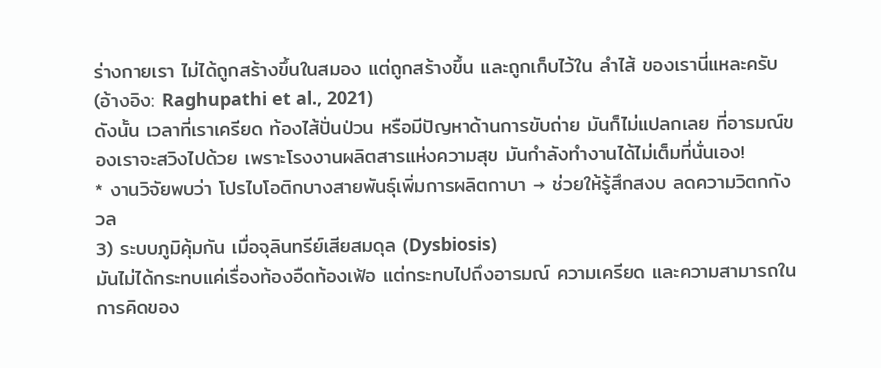ร่างกายเรา ไม่ได้ถูกสร้างขึ้นในสมอง แต่ถูกสร้างขึ้น และถูกเก็บไว้ใน ลำไส้ ของเรานี่แหละครับ (อ้างอิง: Raghupathi et al., 2021)
ดังนั้น เวลาที่เราเครียด ท้องไส้ปั่นป่วน หรือมีปัญหาด้านการขับถ่าย มันก็ไม่แปลกเลย ที่อารมณ์ของเราจะสวิงไปด้วย เพราะโรงงานผลิตสารแห่งความสุข มันกำลังทำงานได้ไม่เต็มที่นั่นเอง!
* งานวิจัยพบว่า โปรไบโอติกบางสายพันธุ์เพิ่มการผลิตกาบา → ช่วยให้รู้สึกสงบ ลดความวิตกกังวล
3) ระบบภูมิคุ้มกัน เมื่อจุลินทรีย์เสียสมดุล (Dysbiosis)
มันไม่ได้กระทบแค่เรื่องท้องอืดท้องเฟ้อ แต่กระทบไปถึงอารมณ์ ความเครียด และความสามารถในการคิดของ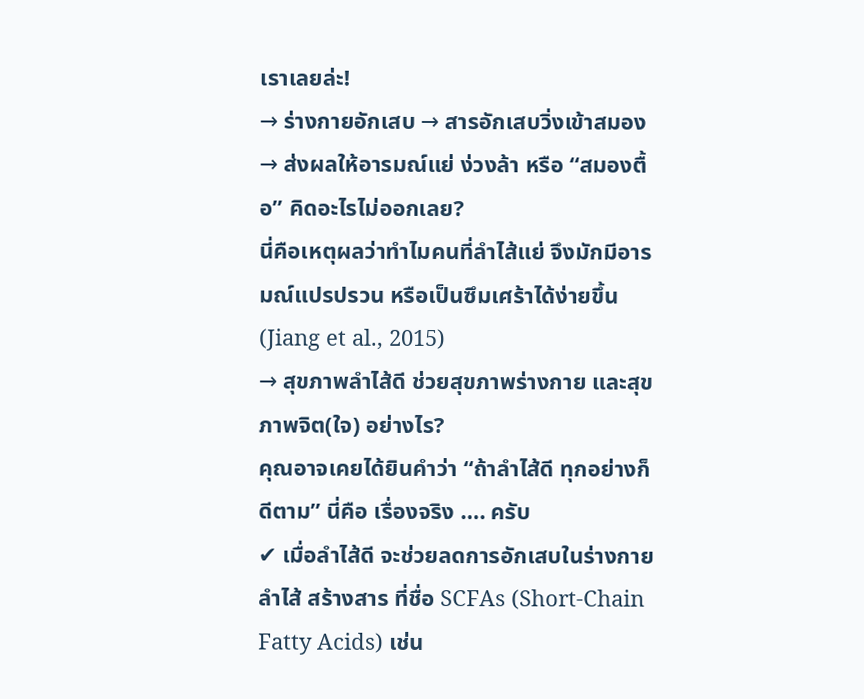เราเลยล่ะ!
→ ร่างกายอักเสบ → สารอักเสบวิ่งเข้าสมอง → ส่งผลให้อารมณ์แย่ ง่วงล้า หรือ “สมองตื้อ” คิดอะไรไม่ออกเลย?
นี่คือเหตุผลว่าทำไมคนที่ลำไส้แย่ จึงมักมีอารมณ์แปรปรวน หรือเป็นซึมเศร้าได้ง่ายขึ้น (Jiang et al., 2015)
→ สุขภาพลำไส้ดี ช่วยสุขภาพร่างกาย และสุขภาพจิต(ใจ) อย่างไร?
คุณอาจเคยได้ยินคำว่า “ถ้าลำไส้ดี ทุกอย่างก็ดีตาม” นี่คือ เรื่องจริง …. ครับ
✔ เมื่อลำไส้ดี จะช่วยลดการอักเสบในร่างกาย
ลำไส้ สร้างสาร ที่ชื่อ SCFAs (Short-Chain Fatty Acids) เช่น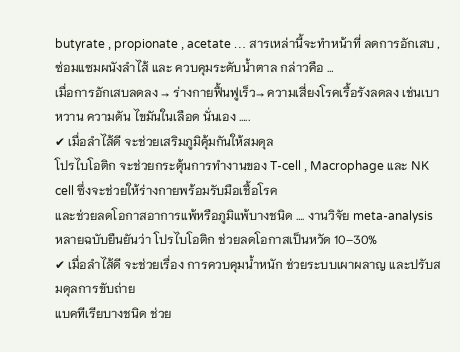butyrate , propionate , acetate … สารเหล่านี้จะทำหน้าที่ ลดการอักเสบ , ซ่อมแซมผนังลำไส้ และ ควบคุมระดับน้ำตาล กล่าวคือ …
เมื่อการอักเสบลดลง → ร่างกายฟื้นฟูเร็ว→ ความเสี่ยงโรคเรื้อรังลดลง เช่นเบาหวาน ความดัน ไขมันในเลือด นั่นเอง …..
✔ เมื่อลำไส้ดี จะช่วยเสริมภูมิคุ้มกันให้สมดุล
โปรไบโอติก จะช่วยกระตุ้นการทำงานของ T-cell , Macrophage และ NK cell ซึ่งจะช่วยให้ร่างกายพร้อมรับมือเชื้อโรค
และช่วยลดโอกาสอาการแพ้หรือภูมิแพ้บางชนิด …. งานวิจัย meta-analysis หลายฉบับยืนยันว่า โปรไบโอติก ช่วยลดโอกาสเป็นหวัด 10–30%
✔ เมื่อลำไส้ดี จะช่วยเรื่อง การควบคุมน้ำหนัก ช่วยระบบเผาผลาญ และปรับสมดุลการขับถ่าย
แบคทีเรียบางชนิด ช่วย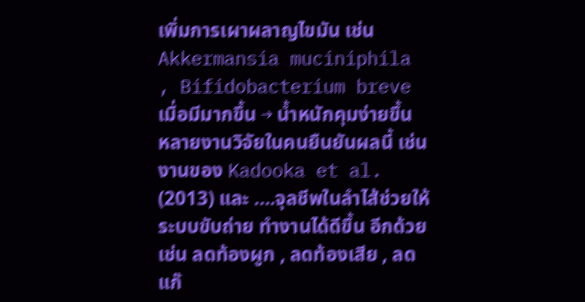เพิ่มการเผาผลาญไขมัน เช่น Akkermansia muciniphila , Bifidobacterium breve
เมื่อมีมากขึ้น → น้ำหนักคุมง่ายขึ้น
หลายงานวิจัยในคนยืนยันผลนี้ เช่นงานของ Kadooka et al. (2013) และ ….จุลชีพในลำไส้ช่วยให้ระบบขับถ่าย ทำงานได้ดีขึ้น อีกด้วย เช่น ลดท้องผูก , ลดท้องเสีย , ลดแก๊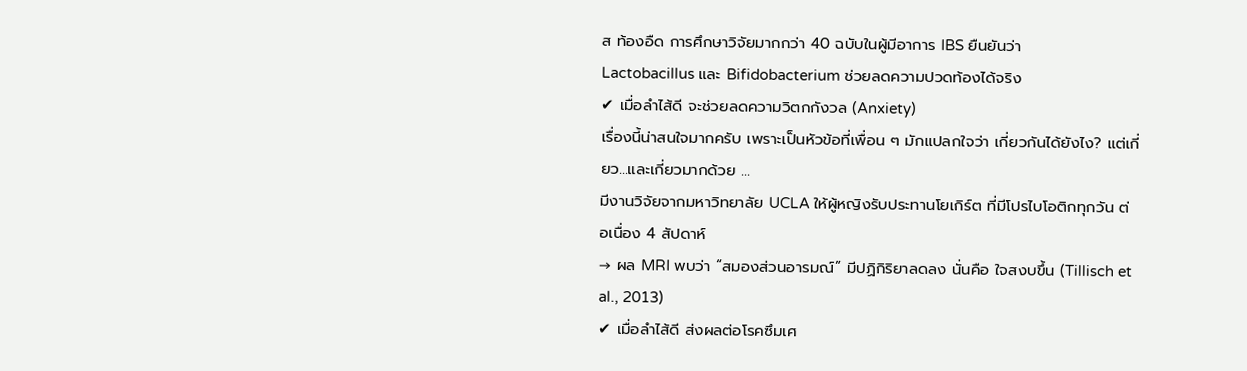ส ท้องอืด การศึกษาวิจัยมากกว่า 40 ฉบับในผู้มีอาการ IBS ยืนยันว่า
Lactobacillus และ Bifidobacterium ช่วยลดความปวดท้องได้จริง
✔ เมื่อลำไส้ดี จะช่วยลดความวิตกกังวล (Anxiety)
เรื่องนี้น่าสนใจมากครับ เพราะเป็นหัวข้อที่เพื่อน ๆ มักแปลกใจว่า เกี่ยวกันได้ยังไง? แต่เกี่ยว…และเกี่ยวมากด้วย …
มีงานวิจัยจากมหาวิทยาลัย UCLA ให้ผู้หญิงรับประทานโยเกิร์ต ที่มีโปรไบโอติกทุกวัน ต่อเนื่อง 4 สัปดาห์
→ ผล MRI พบว่า “สมองส่วนอารมณ์” มีปฏิกิริยาลดลง นั่นคือ ใจสงบขึ้น (Tillisch et al., 2013)
✔ เมื่อลำไส้ดี ส่งผลต่อโรคซึมเศ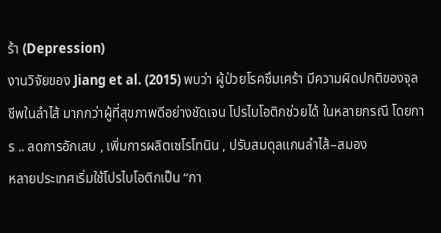ร้า (Depression)
งานวิจัยของ Jiang et al. (2015) พบว่า ผู้ป่วยโรคซึมเศร้า มีความผิดปกติของจุลชีพในลำไส้ มากกว่าผู้ที่สุขภาพดีอย่างชัดเจน โปรไบโอติกช่วยได้ ในหลายกรณี โดยการ .. ลดการอักเสบ , เพิ่มการผลิตเซโรโทนิน , ปรับสมดุลแกนลำไส้–สมอง
หลายประเทศเริ่มใช้โปรไบโอติกเป็น “กา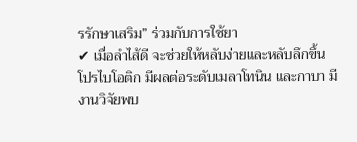รรักษาเสริม” ร่วมกับการใช้ยา
✔ เมื่อลำไส้ดี จะช่วยให้หลับง่ายและหลับลึกขึ้น
โปรไบโอติก มีผลต่อระดับเมลาโทนิน และกาบา มีงานวิจัยพบ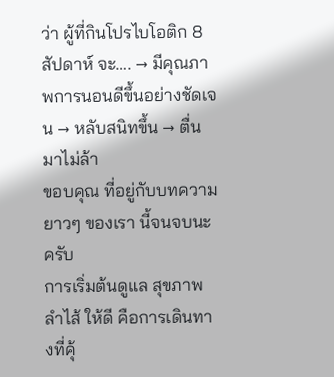ว่า ผู้ที่กินโปรไบโอติก 8 สัปดาห์ จะ…. → มีคุณภาพการนอนดีขึ้นอย่างชัดเจน → หลับสนิทขึ้น → ตื่นมาไม่ล้า
ขอบคุณ ที่อยู่กับบทความยาวๆ ของเรา นี้จนจบนะครับ
การเริ่มต้นดูแล สุขภาพลำไส้ ให้ดี คือการเดินทางที่คุ้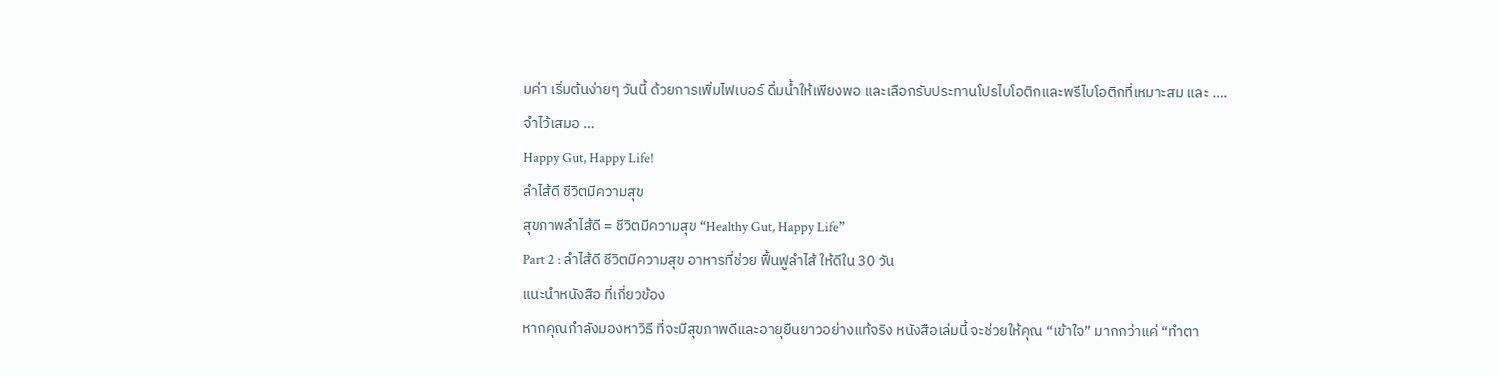มค่า เริ่มต้นง่ายๆ วันนี้ ด้วยการเพิ่มไฟเบอร์ ดื่มน้ำให้เพียงพอ และเลือกรับประทานโปรไบโอติกและพรีไบโอติกที่เหมาะสม และ ….
จำไว้เสมอ …
Happy Gut, Happy Life!
ลำไส้ดี ชีวิตมีความสุข
สุขภาพลำไส้ดี = ชีวิตมีความสุข “Healthy Gut, Happy Life”
Part 2 : ลำไส้ดี ชีวิตมีความสุข อาหารที่ช่วย ฟื้นฟูลำไส้ ให้ดีใน 30 วัน
แนะนำหนังสือ ที่เกี่ยวข้อง
หากคุณกำลังมองหาวิธี ที่จะมีสุขภาพดีและอายุยืนยาวอย่างแท้จริง หนังสือเล่มนี้ จะช่วยให้คุณ “เข้าใจ” มากกว่าแค่ “ทำตา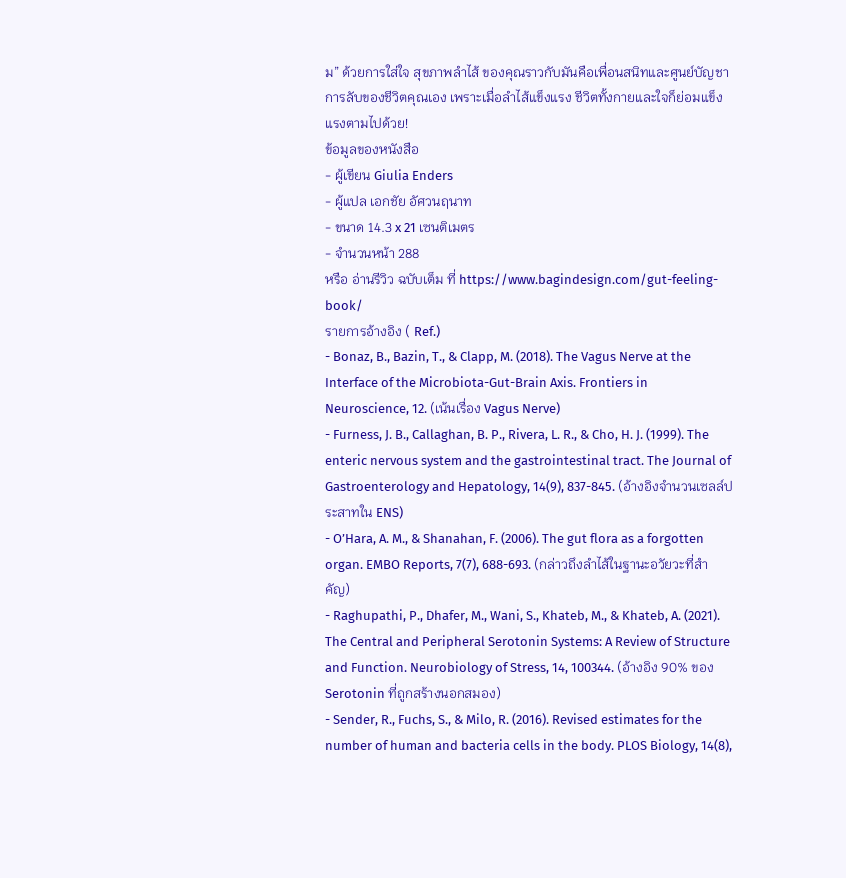ม” ด้วยการใส่ใจ สุขภาพลำไส้ ของคุณราวกับมันคือเพื่อนสนิทและศูนย์บัญชาการลับของชีวิตคุณเอง เพราะเมื่อลำไส้แข็งแรง ชีวิตทั้งกายและใจก็ย่อมแข็งแรงตามไปด้วย!
ข้อมูลของหนังสือ
- ผู้เขียน Giulia Enders
- ผู้แปล เอกชัย อัศวนฤนาท
- ขนาด 14.3 x 21 เซนติเมตร
- จำนวนหน้า 288
หรือ อ่านรีวิว ฉบับเต็ม ที่ https://www.bagindesign.com/gut-feeling-book/
รายการอ้างอิง ( Ref.)
- Bonaz, B., Bazin, T., & Clapp, M. (2018). The Vagus Nerve at the Interface of the Microbiota-Gut-Brain Axis. Frontiers in Neuroscience, 12. (เน้นเรื่อง Vagus Nerve)
- Furness, J. B., Callaghan, B. P., Rivera, L. R., & Cho, H. J. (1999). The enteric nervous system and the gastrointestinal tract. The Journal of Gastroenterology and Hepatology, 14(9), 837-845. (อ้างอิงจำนวนเซลล์ประสาทใน ENS)
- O’Hara, A. M., & Shanahan, F. (2006). The gut flora as a forgotten organ. EMBO Reports, 7(7), 688-693. (กล่าวถึงลำไส้ในฐานะอวัยวะที่สำคัญ)
- Raghupathi, P., Dhafer, M., Wani, S., Khateb, M., & Khateb, A. (2021). The Central and Peripheral Serotonin Systems: A Review of Structure and Function. Neurobiology of Stress, 14, 100344. (อ้างอิง 90% ของ Serotonin ที่ถูกสร้างนอกสมอง)
- Sender, R., Fuchs, S., & Milo, R. (2016). Revised estimates for the number of human and bacteria cells in the body. PLOS Biology, 14(8),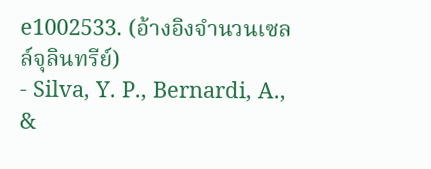e1002533. (อ้างอิงจำนวนเซลล์จุลินทรีย์)
- Silva, Y. P., Bernardi, A., &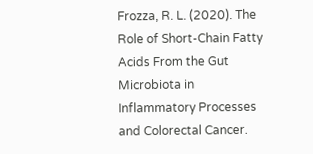Frozza, R. L. (2020). The Role of Short-Chain Fatty Acids From the Gut Microbiota in Inflammatory Processes and Colorectal Cancer.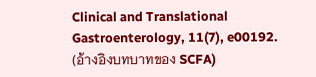Clinical and Translational Gastroenterology, 11(7), e00192. (อ้างอิงบทบาทของ SCFA)